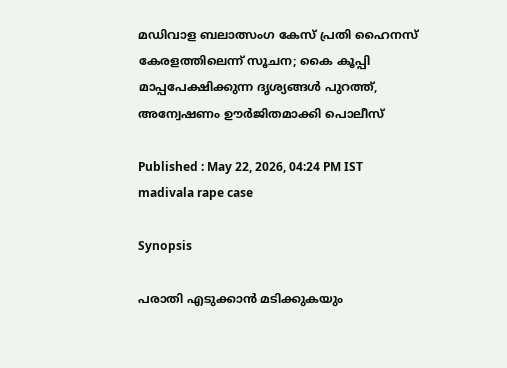മഡിവാള ബലാത്സംഗ കേസ് പ്രതി ഹൈനസ് കേരളത്തിലെന്ന് സൂചന; കൈ കൂപ്പി മാപ്പപേക്ഷിക്കുന്ന ദൃശ്യങ്ങൾ പുറത്ത്, അന്വേഷണം ഊർജിതമാക്കി പൊലീസ്

Published : May 22, 2026, 04:24 PM IST
madivala rape case

Synopsis

പരാതി എടുക്കാൻ മടിക്കുകയും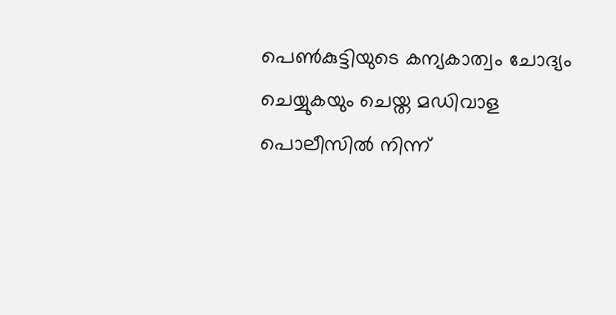പെൺകുട്ടിയുടെ കന്യകാത്വം ചോദ്യം ചെയ്യുകയും ചെയ്ത മഡിവാള പൊലീസിൽ നിന്ന്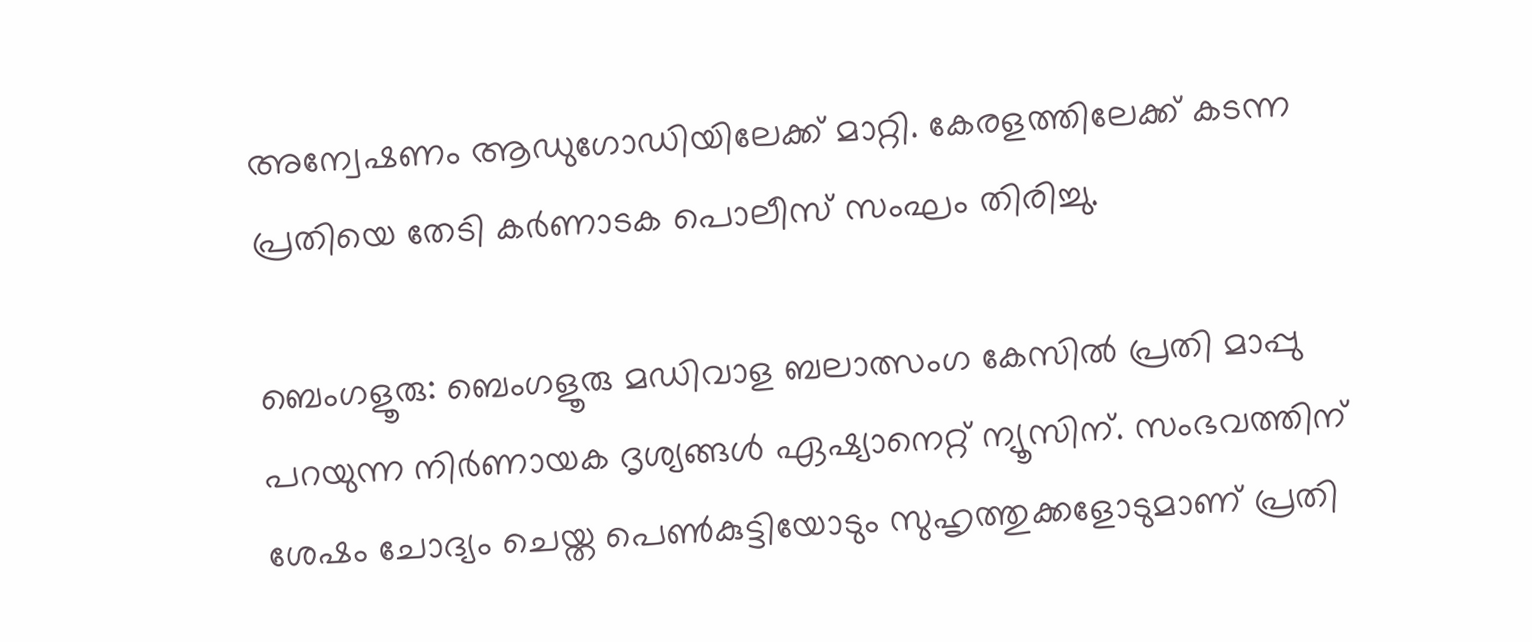അന്വേഷണം ആഡുഗോഡിയിലേക്ക് മാറ്റി. കേരളത്തിലേക്ക് കടന്ന പ്രതിയെ തേടി കർണാടക പൊലീസ് സംഘം തിരിച്ചു.

ബെംഗളൂരു: ബെംഗളൂരു മഡിവാള ബലാത്സംഗ കേസിൽ പ്രതി മാപ്പു പറയുന്ന നിർണായക ദൃശ്യങ്ങൾ ഏഷ്യാനെറ്റ് ന്യൂസിന്. സംഭവത്തിന് ശേഷം ചോദ്യം ചെയ്ത പെൺകുട്ടിയോടും സുഹൃത്തുക്കളോടുമാണ് പ്രതി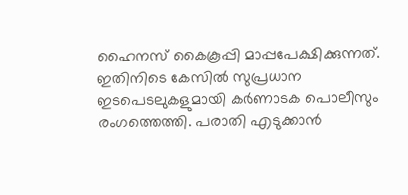ഹൈനസ് കൈകൂപ്പി മാപ്പപേക്ഷിക്കുന്നത്. ഇതിനിടെ കേസിൽ സുപ്രധാന ഇടപെടലുകളുമായി കർണാടക പൊലീസും രംഗത്തെത്തി. പരാതി എടുക്കാൻ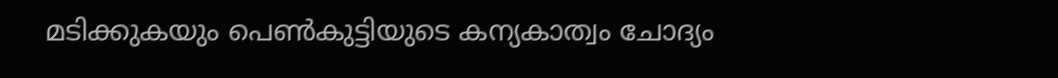മടിക്കുകയും പെൺകുട്ടിയുടെ കന്യകാത്വം ചോദ്യം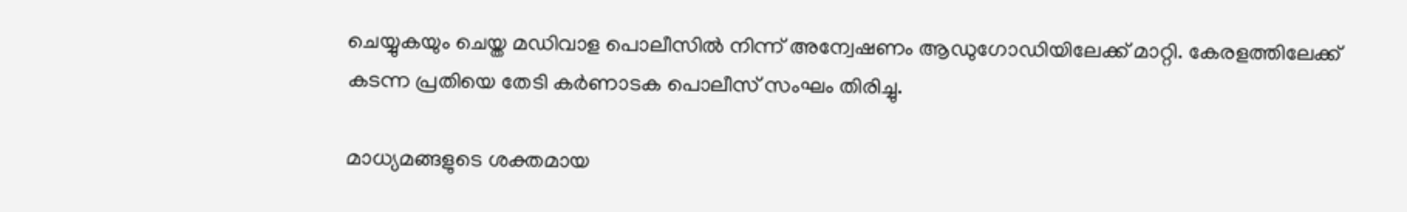ചെയ്യുകയും ചെയ്ത മഡിവാള പൊലീസിൽ നിന്ന് അന്വേഷണം ആഡുഗോഡിയിലേക്ക് മാറ്റി. കേരളത്തിലേക്ക് കടന്ന പ്രതിയെ തേടി കർണാടക പൊലീസ് സംഘം തിരിച്ചു.

മാധ്യമങ്ങളുടെ ശക്തമായ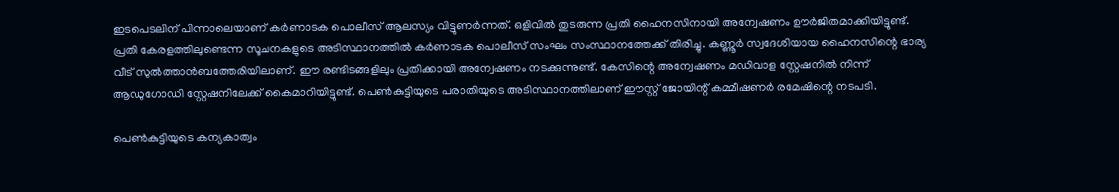ഇടപെടലിന് പിന്നാലെയാണ് കർണാടക പൊലീസ് ആലസ്യം വിട്ടുണർന്നത്. ഒളിവിൽ തുടരുന്ന പ്രതി ഹൈനസിനായി അന്വേഷണം ഊർജിതമാക്കിയിട്ടുണ്ട്. പ്രതി കേരളത്തിലുണ്ടെന്ന സൂചനകളുടെ അടിസ്ഥാനത്തിൽ കർണാടക പൊലീസ് സംഘം സംസ്ഥാനത്തേക്ക് തിരിച്ചു. കണ്ണൂർ സ്വദേശിയായ ഹൈനസിന്റെ ഭാര്യ വീട് സുൽത്താൻബത്തേരിയിലാണ്. ഈ രണ്ടിടങ്ങളിലും പ്രതിക്കായി അന്വേഷണം നടക്കുന്നുണ്ട്. കേസിന്റെ അന്വേഷണം മഡിവാള സ്റ്റേഷനിൽ നിന്ന് ആഡുഗോഡി സ്റ്റേഷനിലേക്ക് കൈമാറിയിട്ടുണ്ട്. പെൺകുട്ടിയുടെ പരാതിയുടെ അടിസ്ഥാനത്തിലാണ് ഈസ്റ്റ് ജോയിന്റ് കമ്മീഷണർ രമേഷിന്റെ നടപടി.

പെൺകുട്ടിയുടെ കന്യകാത്വം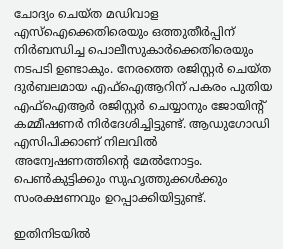ചോദ്യം ചെയ്ത മഡിവാള എസ്ഐക്കെതിരെയും ഒത്തുതീർപ്പിന് നിർബന്ധിച്ച പൊലീസുകാർക്കെതിരെയും നടപടി ഉണ്ടാകും. നേരത്തെ രജിസ്റ്റ‌ർ ചെയ്ത ദുർബലമായ എഫ്ഐആറിന് പകരം പുതിയ എഫ്ഐആർ രജിസ്റ്റർ ചെയ്യാനും ജോയിന്റ് കമ്മീഷണർ നിർദേശിച്ചിട്ടുണ്ട്. ആഡ‍ുഗോഡി എസിപിക്കാണ് നിലവിൽ അന്വേഷണത്തിന്റെ മേൽനോട്ടം. പെൺകുട്ടിക്കും സുഹൃത്തുക്കൾക്കും സംരക്ഷണവും ഉറപ്പാക്കിയിട്ടുണ്ട്.

ഇതിനിടയിൽ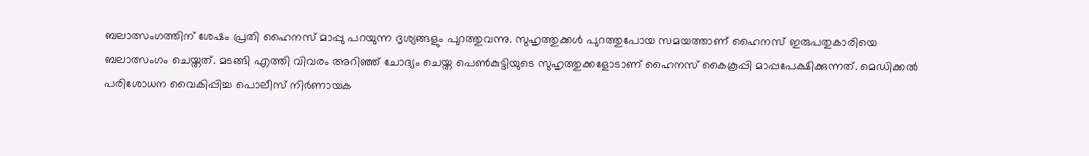ബലാത്സംഗത്തിന് ശേഷം പ്രതി ഹൈനസ് മാപ്പു പറയുന്ന ദൃശ്യങ്ങളും പുറത്തുവന്നു. സുഹൃത്തുക്കൾ പുറത്തുപോയ സമയത്താണ് ഹൈനസ് ഇരുപതുകാരിയെ ബലാത്സംഗം ചെയ്തത്. മടങ്ങി എത്തി വിവരം അറിഞ്ഞ് ചോദ്യം ചെയ്ത പെൺകുട്ടിയുടെ സുഹൃത്തുക്കളോടാണ് ഹൈനസ് കൈകൂപ്പി മാപ്പപേക്ഷിക്കുന്നത്. മെഡിക്കൽ പരിശോധന വൈകിപ്പിച്ച പൊലീസ് നിർണായക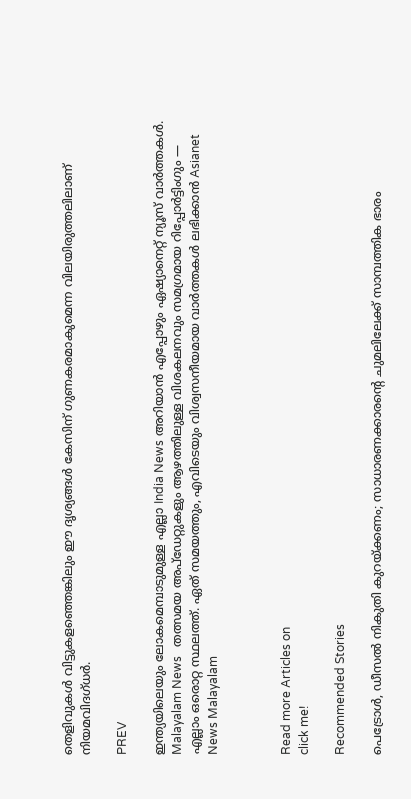തെളിവുകൾ വിട്ടുകളഞ്ഞെങ്കിലും ഈ ദൃശ്യങ്ങൾ കേസിന് ഗുണകരമാകുമെന്ന വിലയിരുത്തലിലാണ് നിയമവിദഗ്ധർ.

PREV

ഇന്ത്യയിലെയും ലോകമെമ്പാടുമുള്ള എല്ലാ India News അറിയാൻ എപ്പോഴും ഏഷ്യാനെറ്റ് ന്യൂസ് വാർത്തകൾ. Malayalam News   തത്സമയ അപ്‌ഡേറ്റുകളും ആഴത്തിലുള്ള വിശകലനവും സമഗ്രമായ റിപ്പോർട്ടിംഗും — എല്ലാം ഒരൊറ്റ സ്ഥലത്ത്. ഏത് സമയത്തും, എവിടെയും വിശ്വസനീയമായ വാർത്തകൾ ലഭിക്കാൻ Asianet News Malayalam



Read more Articles on
click me!

Recommended Stories

പെട്രോൾ, ഡീസൽ നികുതി കുറയ്ക്കണം; സാധാരണക്കാരൻ്റെ ചുമലിലേക്ക് സാമ്പത്തിക ഭാരം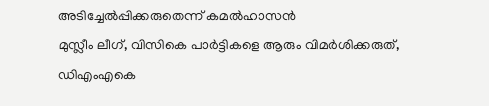അടിച്ചേൽപ്പിക്കരുതെന്ന് കമൽഹാസൻ
മുസ്ലീം ലീഗ്, വിസികെ പാർട്ടികളെ ആരും വിമർശിക്കരുത്, ഡിഎംഎകെ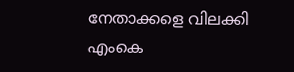നേതാക്കളെ വിലക്കി എംകെ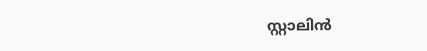സ്റ്റാലിൻ